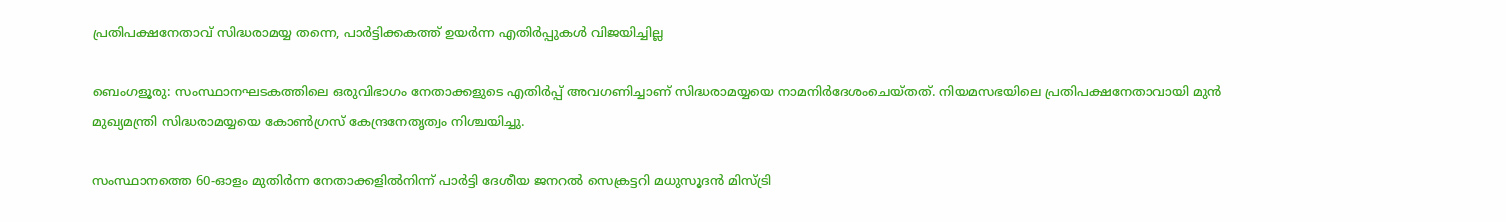പ്രതിപക്ഷനേതാവ് സിദ്ധരാമയ്യ തന്നെ, പാർട്ടിക്കകത്ത് ഉയർന്ന എതിർപ്പുകൾ വിജയിച്ചില്ല

ബെംഗളൂരു: സംസ്ഥാനഘടകത്തിലെ ഒരുവിഭാഗം നേതാക്കളുടെ എതിർപ്പ് അവഗണിച്ചാണ് സിദ്ധരാമയ്യയെ നാമനിർദേശംചെയ്തത്. നിയമസഭയിലെ പ്രതിപക്ഷനേതാവായി മുൻ മുഖ്യമന്ത്രി സിദ്ധരാമയ്യയെ കോൺഗ്രസ് കേന്ദ്രനേതൃത്വം നിശ്ചയിച്ചു.

സംസ്ഥാനത്തെ 60-ഓളം മുതിർന്ന നേതാക്കളിൽനിന്ന്‌ പാർട്ടി ദേശീയ ജനറൽ സെക്രട്ടറി മധുസൂദൻ മിസ്ട്രി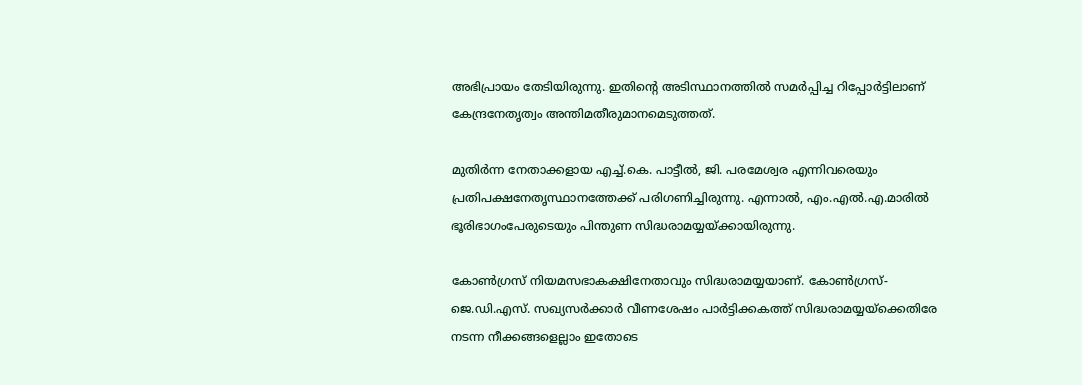അഭിപ്രായം തേടിയിരുന്നു. ഇതിന്റെ അടിസ്ഥാനത്തിൽ സമർപ്പിച്ച റിപ്പോർട്ടിലാണ് കേന്ദ്രനേതൃത്വം അന്തിമതീരുമാനമെടുത്തത്.

മുതിർന്ന നേതാക്കളായ എച്ച്.കെ. പാട്ടീൽ, ജി. പരമേശ്വര എന്നിവരെയും പ്രതിപക്ഷനേതൃസ്ഥാനത്തേക്ക്‌ പരിഗണിച്ചിരുന്നു. എന്നാൽ, എം.എൽ.എ.മാരിൽ ഭൂരിഭാഗംപേരുടെയും പിന്തുണ സിദ്ധരാമയ്യയ്ക്കായിരുന്നു.

കോൺഗ്രസ് നിയമസഭാകക്ഷിനേതാവും സിദ്ധരാമയ്യയാണ്. കോൺഗ്രസ്-ജെ.ഡി.എസ്. സഖ്യസർക്കാർ വീണശേഷം പാർട്ടിക്കകത്ത് സിദ്ധരാമയ്യയ്ക്കെതിരേ നടന്ന നീക്കങ്ങളെല്ലാം ഇതോടെ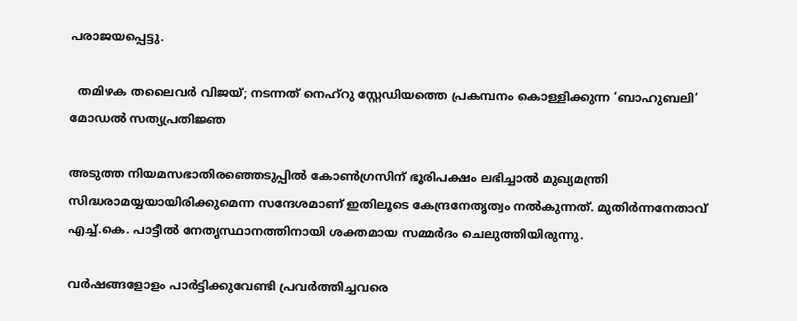പരാജയപ്പെട്ടു.

  തമിഴക തലൈവർ വിജയ്; നടന്നത് നെഹ്‌റു സ്റ്റേഡിയത്തെ പ്രകമ്പനം കൊള്ളിക്കുന്ന ‘ബാഹുബലി’ മോഡൽ സത്യപ്രതിജ്ഞ

അടുത്ത നിയമസഭാതിരഞ്ഞെടുപ്പിൽ കോൺഗ്രസിന് ഭൂരിപക്ഷം ലഭിച്ചാൽ മുഖ്യമന്ത്രി സിദ്ധരാമയ്യയായിരിക്കുമെന്ന സന്ദേശമാണ് ഇതിലൂടെ കേന്ദ്രനേതൃത്വം നൽകുന്നത്. മുതിർന്നനേതാവ് എച്ച്‌.കെ. പാട്ടീൽ നേതൃസ്ഥാനത്തിനായി ശക്തമായ സമ്മർദം ചെലുത്തിയിരുന്നു.

വർഷങ്ങളോളം പാർട്ടിക്കുവേണ്ടി പ്രവർത്തിച്ചവരെ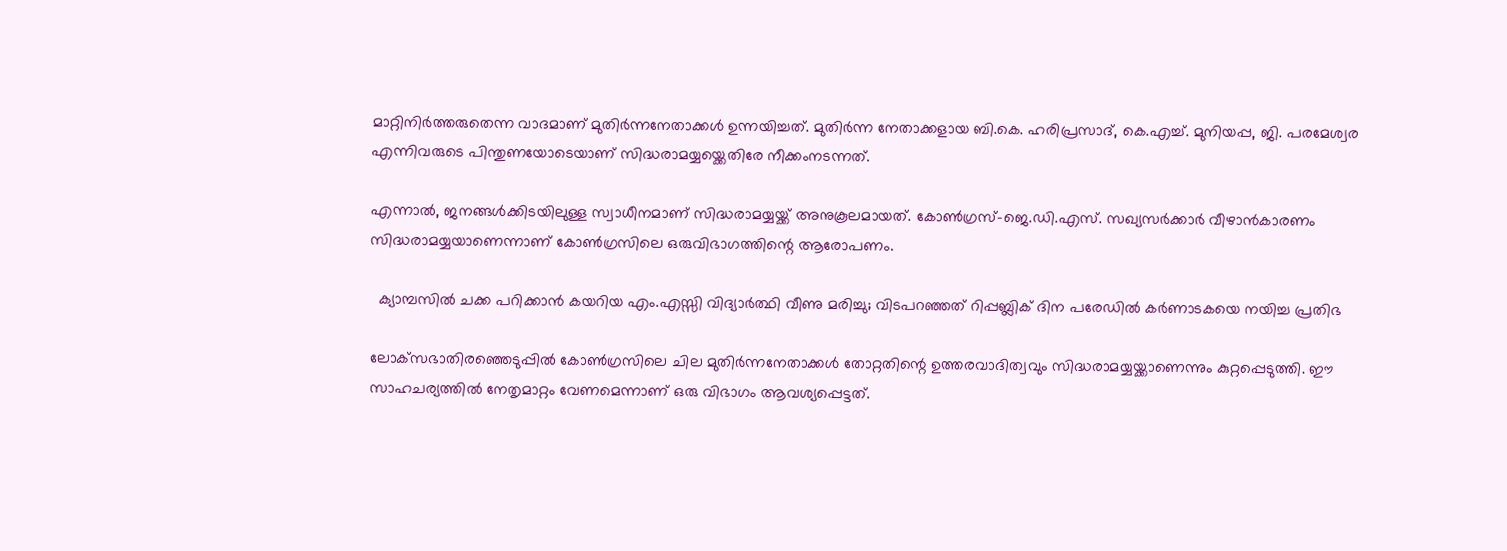മാറ്റിനിർത്തരുതെന്ന വാദമാണ് മുതിർന്നനേതാക്കൾ ഉന്നയിച്ചത്. മുതിർന്ന നേതാക്കളായ ബി.കെ. ഹരിപ്രസാദ്, കെ.എച്ച്. മുനിയപ്പ, ജി. പരമേശ്വര എന്നിവരുടെ പിന്തുണയോടെയാണ് സിദ്ധരാമയ്യയ്ക്കെതിരേ നീക്കംനടന്നത്.

എന്നാൽ, ജനങ്ങൾക്കിടയിലുള്ള സ്വാധീനമാണ് സിദ്ധരാമയ്യയ്ക്ക് അനുകൂലമായത്. കോൺഗ്രസ്-ജെ.ഡി.എസ്. സഖ്യസർക്കാർ വീഴാൻകാരണം സിദ്ധരാമയ്യയാണെന്നാണ് കോൺഗ്രസിലെ ഒരുവിഭാഗത്തിന്റെ ആരോപണം.

  ക്യാമ്പസിൽ ചക്ക പറിക്കാൻ കയറിയ എം.എസ്സി വിദ്യാർത്ഥി വീണു മരിച്ചു; വിടപറഞ്ഞത് റിപ്പബ്ലിക് ദിന പരേഡിൽ കർണാടകയെ നയിച്ച പ്രതിഭ

ലോക്‌സഭാതിരഞ്ഞെടുപ്പിൽ കോൺഗ്രസിലെ ചില മുതിർന്നനേതാക്കൾ തോറ്റതിന്റെ ഉത്തരവാദിത്വവും സിദ്ധരാമയ്യയ്ക്കാണെന്നും കുറ്റപ്പെടുത്തി. ഈ സാഹചര്യത്തിൽ നേതൃമാറ്റം വേണമെന്നാണ് ഒരു വിഭാഗം ആവശ്യപ്പെട്ടത്.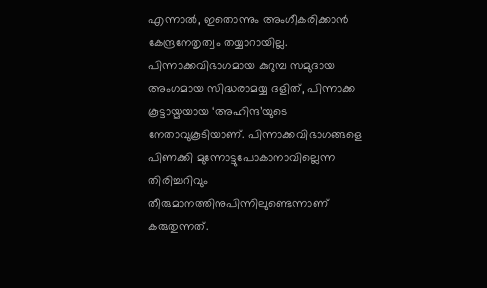എന്നാൽ, ഇതൊന്നും അംഗീകരിക്കാൻ കേന്ദ്രനേതൃത്വം തയ്യാറായില്ല. പിന്നാക്കവിഭാഗമായ കുറുമ്പ സമുദായ അംഗമായ സിദ്ധരാമയ്യ ദളിത്, പിന്നാക്ക കൂട്ടായ്മയായ ‘അഹിന്ദ’യുടെ നേതാവുകൂടിയാണ്. പിന്നാക്കവിഭാഗങ്ങളെ പിണക്കി മുന്നോട്ടുപോകാനാവില്ലെന്ന തിരിച്ചറിവും തീരുമാനത്തിനുപിന്നിലുണ്ടെന്നാണ് കരുതുന്നത്.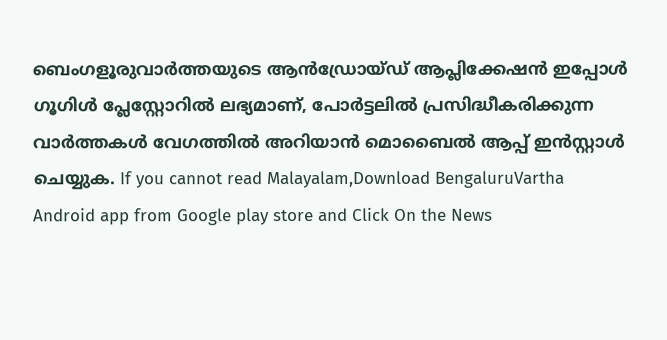ബെംഗളൂരുവാർത്തയുടെ ആൻഡ്രോയ്ഡ് ആപ്ലിക്കേഷൻ ഇപ്പോൾ ഗൂഗിൾ പ്ലേസ്റ്റോറിൽ ലഭ്യമാണ്, പോർട്ടലിൽ പ്രസിദ്ധീകരിക്കുന്ന വാർത്തകൾ വേഗത്തിൽ അറിയാൻ മൊബൈൽ ആപ്പ് ഇൻസ്റ്റാൾ ചെയ്യുക. If you cannot read Malayalam,Download BengaluruVartha Android app from Google play store and Click On the News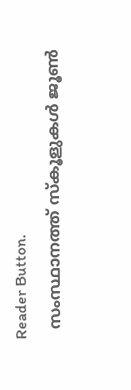Reader Button.
  സംസ്ഥാനത്ത് സ്കൂളുകൾ ജൂൺ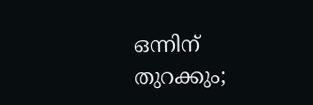ഒന്നിന് തുറക്കും;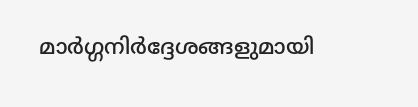മാർഗ്ഗനിർദ്ദേശങ്ങളുമായി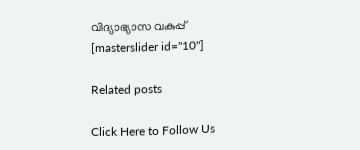വിദ്യാഭ്യാസ വകുപ്പ്
[masterslider id="10"]

Related posts

Click Here to Follow Us